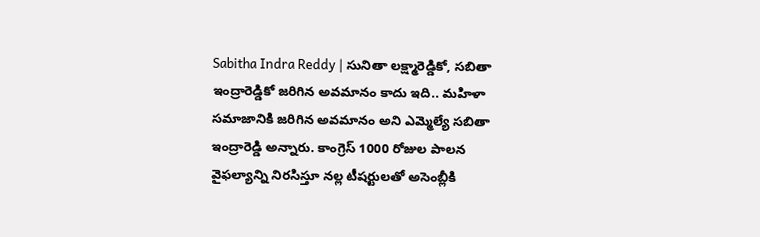Sabitha Indra Reddy | సునితా లక్ష్మారెడ్డికో, సబితా ఇంద్రారెడ్డికో జరిగిన అవమానం కాదు ఇది.. మహిళా సమాజానికి జరిగిన అవమానం అని ఎమ్మెల్యే సబితా ఇంద్రారెడ్డి అన్నారు. కాంగ్రెస్ 1000 రోజుల పాలన వైఫల్యాన్ని నిరసిస్తూ నల్ల టీషర్టులతో అసెంబ్లీకి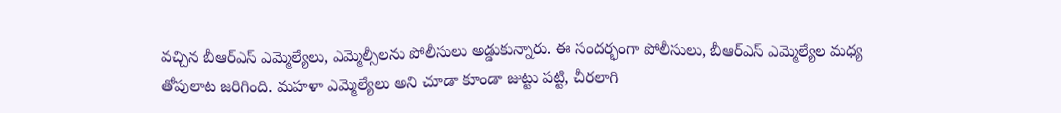వచ్చిన బీఆర్ఎస్ ఎమ్మెల్యేలు, ఎమ్మెల్సీలను పోలీసులు అడ్డుకున్నారు. ఈ సందర్భంగా పోలీసులు, బీఆర్ఎస్ ఎమ్మెల్యేల మధ్య తోపులాట జరిగింది. మహళా ఎమ్మెల్యేలు అని చూడా కూండా జుట్టు పట్టి, చీరలాగి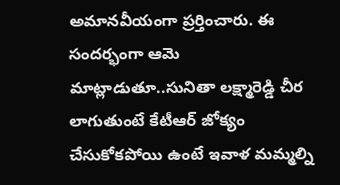అమానవీయంగా ప్రర్తించారు. ఈ సందర్భంగా ఆమె మాట్లాడుతూ..సునితా లక్ష్మారెడ్డి చీర లాగుతుంటే కేటీఆర్ జోక్యం చేసుకోకపోయి ఉంటే ఇవాళ మమ్మల్ని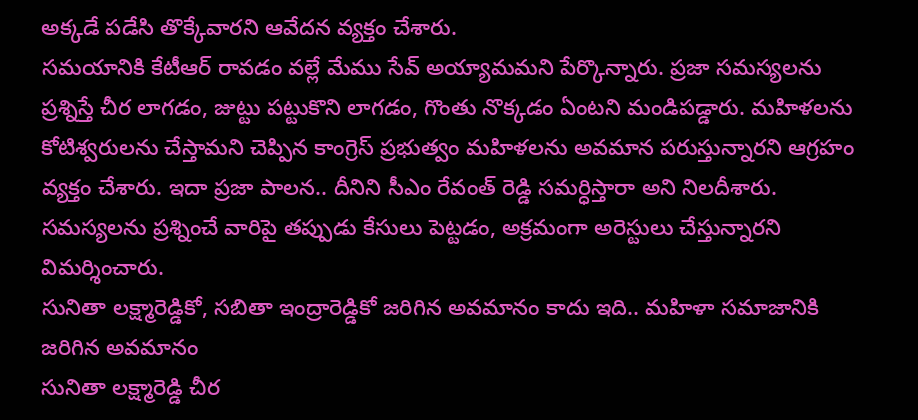అక్కడే పడేసి తొక్కేవారని ఆవేదన వ్యక్తం చేశారు.
సమయానికి కేటీఆర్ రావడం వల్లే మేము సేవ్ అయ్యామమని పేర్కొన్నారు. ప్రజా సమస్యలను ప్రశ్నిస్తే చీర లాగడం, జుట్టు పట్టుకొని లాగడం, గొంతు నొక్కడం ఏంటని మండిపడ్డారు. మహిళలను కోటిశ్వరులను చేస్తామని చెప్పిన కాంగ్రెస్ ప్రభుత్వం మహిళలను అవమాన పరుస్తున్నారని ఆగ్రహం వ్యక్తం చేశారు. ఇదా ప్రజా పాలన.. దీనిని సీఎం రేవంత్ రెడ్డి సమర్ధిస్తారా అని నిలదీశారు. సమస్యలను ప్రశ్నించే వారిపై తప్పుడు కేసులు పెట్టడం, అక్రమంగా అరెస్టులు చేస్తున్నారని విమర్శించారు.
సునితా లక్ష్మారెడ్డికో, సబితా ఇంద్రారెడ్డికో జరిగిన అవమానం కాదు ఇది.. మహిళా సమాజానికి జరిగిన అవమానం
సునితా లక్ష్మారెడ్డి చీర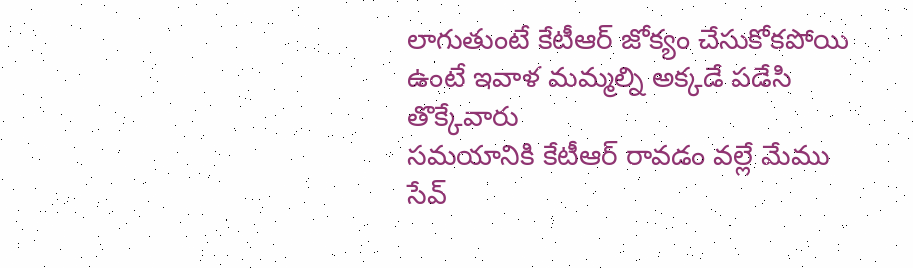లాగుతుంటే కేటీఆర్ జోక్యం చేసుకోకపోయి ఉంటే ఇవాళ మమ్మల్ని అక్కడే పడేసి తొక్కేవారు
సమయానికి కేటీఆర్ రావడం వల్లే మేము సేవ్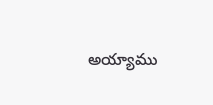అయ్యాము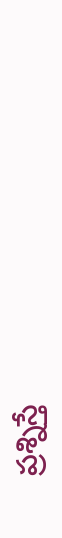ప్రశ్నిస్తే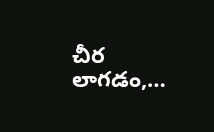చీర లాగడం,…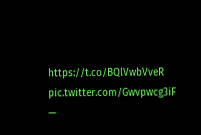https://t.co/BQlVwbVveR pic.twitter.com/Gwvpwcg3iF
—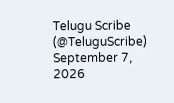Telugu Scribe (@TeluguScribe) September 7, 2026